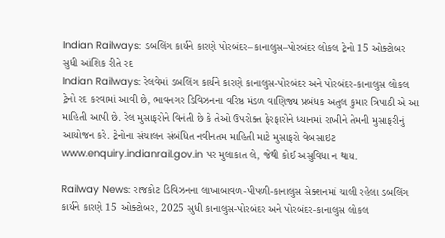Indian Railways: ડબલિંગ કાર્યને કારણે પોરબંદર–કાનાલુસ–પોરબંદર લોકલ ટ્રેનો 15 ઓક્ટોબર સુધી આંશિક રીતે રદ
Indian Railways: રેલવેમાં ડબલિંગ કાર્યને કારણે કાનાલુસ-પોરબંદર અને પોરબંદર-કાનાલુસ લોકલ ટ્રેનો રદ કરવામાં આવી છે, ભાવનગર ડિવિઝનના વરિષ્ઠ મંડળ વાણિજ્ય પ્રબંધક અતુલ કુમાર ત્રિપાઠી એ આ માહિતી આપી છે. રેલ મુસાફરોને વિનંતી છે કે તેઓ ઉપરોક્ત ફેરફારોને ધ્યાનમાં રાખીને તેમની મુસાફરીનું આયોજન કરે. ટ્રેનોના સંચાલન સંબંધિત નવીનતમ માહિતી માટે મુસાફરો વેબસાઇટ www.enquiry.indianrail.gov.in પર મુલાકાત લે, જેથી કોઈ અસુવિધા ન થાય.

Railway News: રાજકોટ ડિવિઝનના લાખાબાવળ-પીપળી-કાનાલુસ સેક્શનમાં ચાલી રહેલા ડબલિંગ કાર્યને કારણે 15 ઓક્ટોબર, 2025 સુધી કાનાલુસ-પોરબંદર અને પોરબંદર-કાનાલુસ લોકલ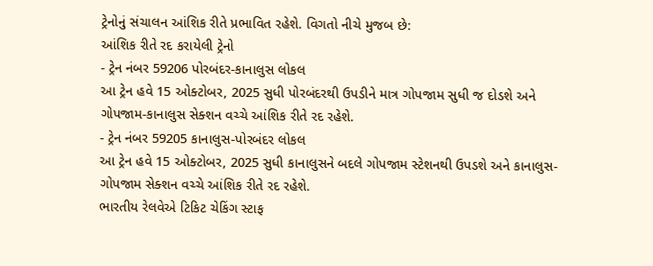ટ્રેનોનું સંચાલન આંશિક રીતે પ્રભાવિત રહેશે. વિગતો નીચે મુજબ છે:
આંશિક રીતે રદ કરાયેલી ટ્રેનો
- ટ્રેન નંબર 59206 પોરબંદર-કાનાલુસ લોકલ
આ ટ્રેન હવે 15 ઓક્ટોબર, 2025 સુધી પોરબંદરથી ઉપડીને માત્ર ગોપજામ સુધી જ દોડશે અને ગોપજામ-કાનાલુસ સેક્શન વચ્ચે આંશિક રીતે રદ રહેશે.
- ટ્રેન નંબર 59205 કાનાલુસ-પોરબંદર લોકલ
આ ટ્રેન હવે 15 ઓક્ટોબર, 2025 સુધી કાનાલુસને બદલે ગોપજામ સ્ટેશનથી ઉપડશે અને કાનાલુસ-ગોપજામ સેક્શન વચ્ચે આંશિક રીતે રદ રહેશે.
ભારતીય રેલવેએ ટિકિટ ચેકિંગ સ્ટાફ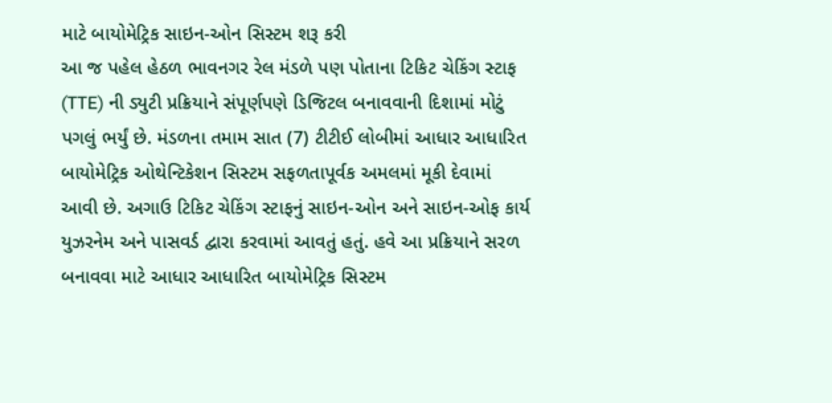માટે બાયોમેટ્રિક સાઇન-ઓન સિસ્ટમ શરૂ કરી
આ જ પહેલ હેઠળ ભાવનગર રેલ મંડળે પણ પોતાના ટિકિટ ચેકિંગ સ્ટાફ (TTE) ની ડ્યુટી પ્રક્રિયાને સંપૂર્ણપણે ડિજિટલ બનાવવાની દિશામાં મોટું પગલું ભર્યું છે. મંડળના તમામ સાત (7) ટીટીઈ લોબીમાં આધાર આધારિત બાયોમેટ્રિક ઓથેન્ટિકેશન સિસ્ટમ સફળતાપૂર્વક અમલમાં મૂકી દેવામાં આવી છે. અગાઉ ટિકિટ ચેકિંગ સ્ટાફનું સાઇન-ઓન અને સાઇન-ઓફ કાર્ય યુઝરનેમ અને પાસવર્ડ દ્વારા કરવામાં આવતું હતું. હવે આ પ્રક્રિયાને સરળ બનાવવા માટે આધાર આધારિત બાયોમેટ્રિક સિસ્ટમ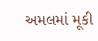અમલમાં મૂકી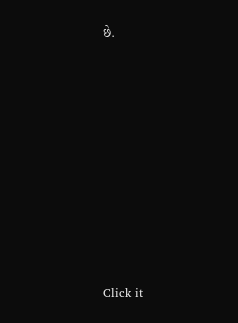છે.












Click it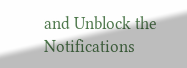and Unblock the Notifications